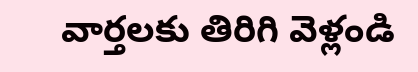వార్తలకు తిరిగి వెళ్లండి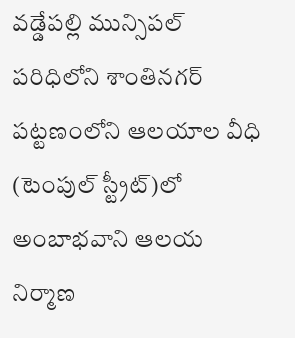వడ్డేపల్లి మున్సిపల్ పరిధిలోని శాంతినగర్ పట్టణంలోని ఆలయాల వీధి (టెంపుల్ స్ట్రీట్)లో అంబాభవాని ఆలయ నిర్మాణ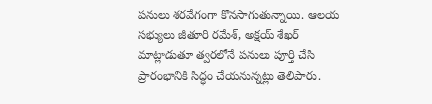పనులు శరవేగంగా కొనసాగుతున్నాయి. ఆలయ సభ్యులు జీతూరి రమేశ్, అక్షయ్ శేఖర్ మాట్లాడుతూ త్వరలోనే పనులు పూర్తి చేసి ప్రారంభానికి సిద్ధం చేయనున్నట్లు తెలిపారు.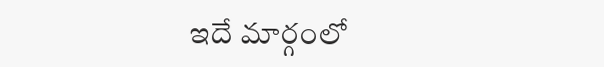ఇదే మార్గంలో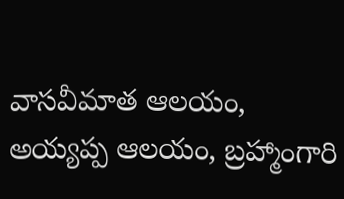వాసవీమాత ఆలయం, అయ్యప్ప ఆలయం, బ్రహ్మాంగారి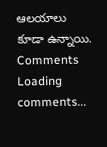ఆలయాలు కూడా ఉన్నాయి.
Comments
Loading comments...